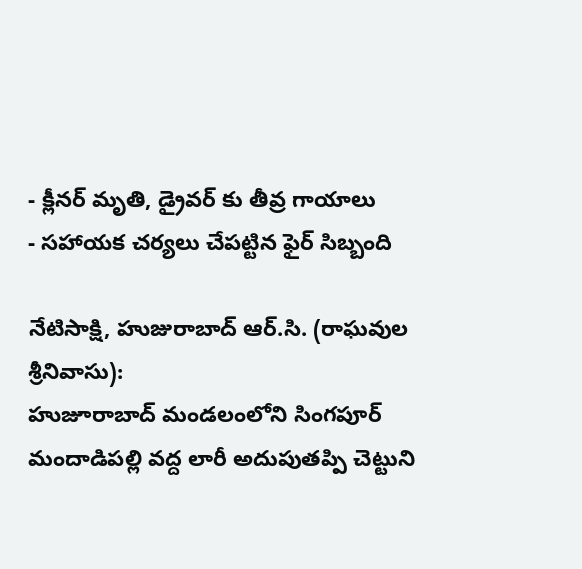- క్లీనర్ మృతి, డ్రైవర్ కు తీవ్ర గాయాలు
- సహాయక చర్యలు చేపట్టిన ఫైర్ సిబ్బంది

నేటిసాక్షి, హుజురాబాద్ ఆర్.సి. (రాఘవుల శ్రీనివాసు):
హుజూరాబాద్ మండలంలోని సింగపూర్ మందాడిపల్లి వద్ద లారీ అదుపుతప్పి చెట్టుని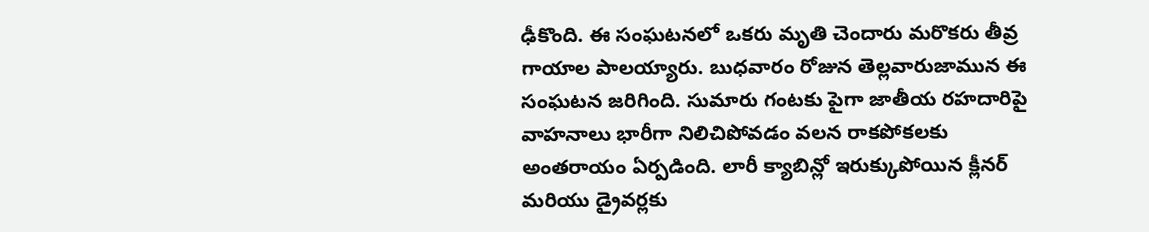ఢీకొంది. ఈ సంఘటనలో ఒకరు మృతి చెందారు మరొకరు తీవ్ర గాయాల పాలయ్యారు. బుధవారం రోజున తెల్లవారుజామున ఈ సంఘటన జరిగింది. సుమారు గంటకు పైగా జాతీయ రహదారిపై వాహనాలు భారీగా నిలిచిపోవడం వలన రాకపోకలకు అంతరాయం ఏర్పడింది. లారీ క్యాబిన్లో ఇరుక్కుపోయిన క్లీనర్ మరియు డ్రైవర్లకు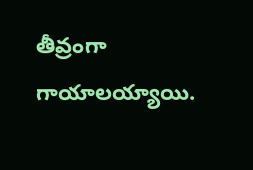తీవ్రంగా గాయాలయ్యాయి.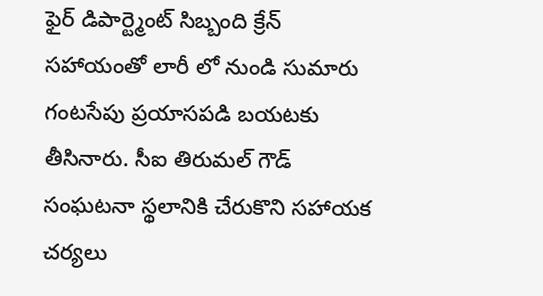ఫైర్ డిపార్ట్మెంట్ సిబ్బంది క్రేన్ సహాయంతో లారీ లో నుండి సుమారు గంటసేపు ప్రయాసపడి బయటకు తీసినారు. సీఐ తిరుమల్ గౌడ్ సంఘటనా స్థలానికి చేరుకొని సహాయక చర్యలు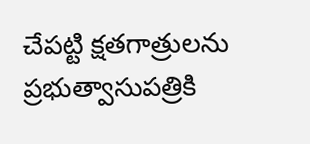చేపట్టి క్షతగాత్రులను ప్రభుత్వాసుపత్రికి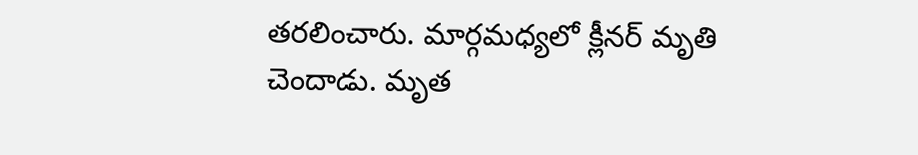తరలించారు. మార్గమధ్యలో క్లీనర్ మృతి చెందాడు. మృత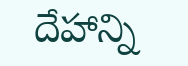దేహాన్ని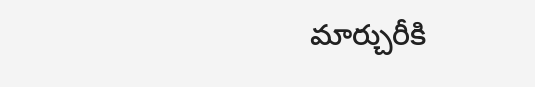మార్చురీకి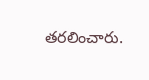తరలించారు.